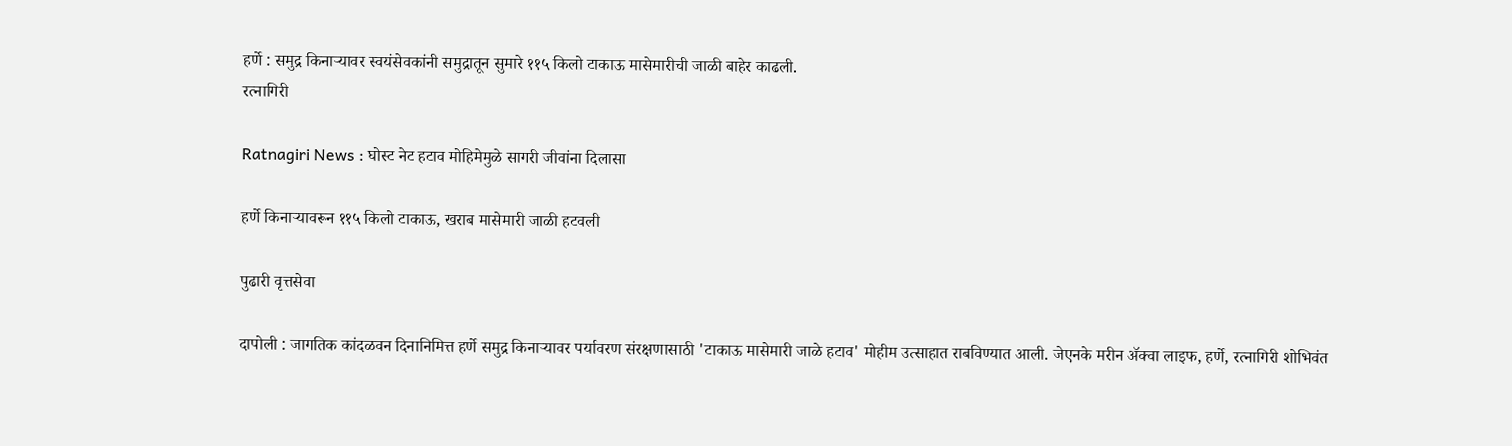हर्णे : समुद्र किनाऱ्यावर स्वयंसेवकांनी समुद्रातून सुमारे ११५ किलो टाकाऊ मासेमारीची जाळी बाहेर काढली.
रत्नागिरी

Ratnagiri News : घोस्ट नेट हटाव मोहिमेमुळे सागरी जीवांना दिलासा

हर्णे किनाऱ्यावरून ११५ किलो टाकाऊ, खराब मासेमारी जाळी हटवली

पुढारी वृत्तसेवा

दापोली : जागतिक कांदळवन दिनानिमित्त हर्णे समुद्र किनाऱ्यावर पर्यावरण संरक्षणासाठी 'टाकाऊ मासेमारी जाळे हटाव' मोहीम उत्साहात राबविण्यात आली. जेएनके मरीन ॲक्वा लाइफ, हर्णे, रत्नागिरी शोभिवंत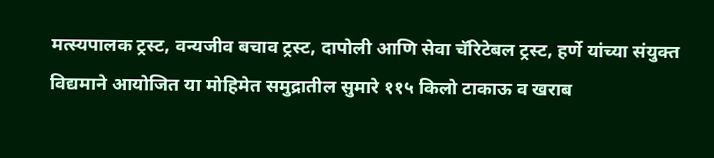मत्स्यपालक ट्रस्ट, वन्यजीव बचाव ट्रस्ट, दापोली आणि सेवा चॅरिटेबल ट्रस्ट, हर्णे यांच्या संयुक्त विद्यमाने आयोजित या मोहिमेत समुद्रातील सुमारे ११५ किलो टाकाऊ व खराब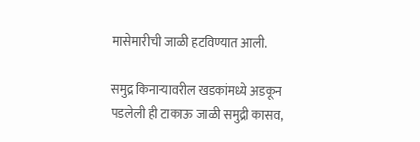मासेमारीची जाळी हटविण्यात आली.

समुद्र किनाऱ्यावरील खडकांमध्ये अडकून पडलेली ही टाकाऊ जाळी समुद्री कासव,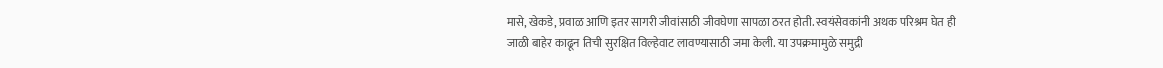मासे, खेकडे, प्रवाळ आणि इतर सागरी जीवांसाठी जीवघेणा सापळा ठरत होती. स्वयंसेवकांनी अथक परिश्रम घेत ही जाळी बाहेर काढून तिची सुरक्षित विल्हेवाट लावण्यासाठी जमा केली. या उपक्रमामुळे समुद्री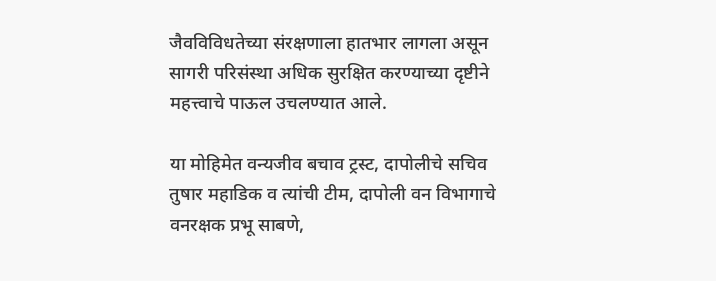जैवविविधतेच्या संरक्षणाला हातभार लागला असून सागरी परिसंस्था अधिक सुरक्षित करण्याच्या दृष्टीने महत्त्वाचे पाऊल उचलण्यात आले.

या मोहिमेत वन्यजीव बचाव ट्रस्ट, दापोलीचे सचिव तुषार महाडिक व त्यांची टीम, दापोली वन विभागाचे वनरक्षक प्रभू साबणे,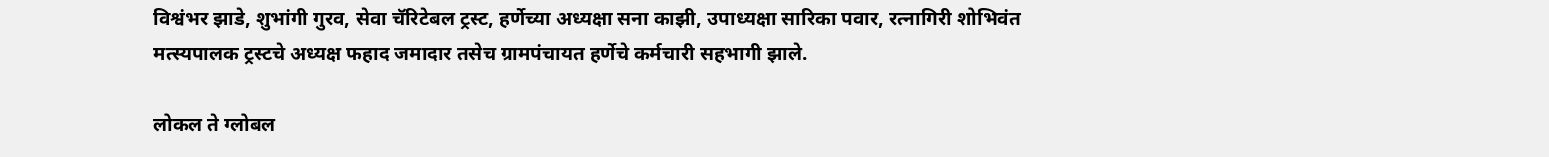विश्वंभर झाडे, शुभांगी गुरव, सेवा चॅरिटेबल ट्रस्ट, हर्णेच्या अध्यक्षा सना काझी, उपाध्यक्षा सारिका पवार, रत्नागिरी शोभिवंत मत्स्यपालक ट्रस्टचे अध्यक्ष फहाद जमादार तसेच ग्रामपंचायत हर्णेचे कर्मचारी सहभागी झाले.

लोकल ते ग्लोबल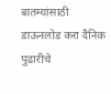बातम्यांसाठी डाऊनलोड करा दैनिक पुढारीचे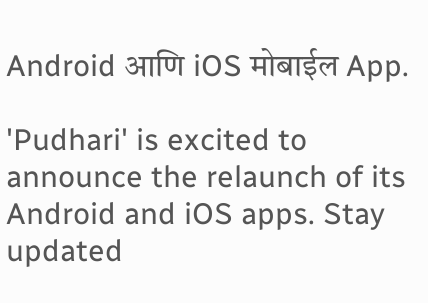Android आणि iOS मोबाईल App.

'Pudhari' is excited to announce the relaunch of its Android and iOS apps. Stay updated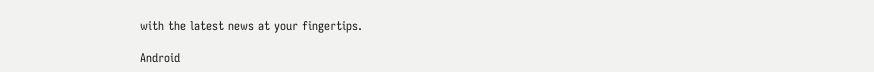with the latest news at your fingertips.

Android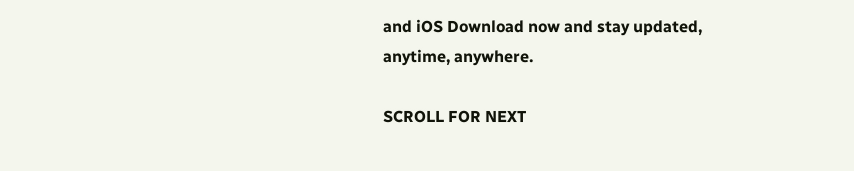and iOS Download now and stay updated, anytime, anywhere.

SCROLL FOR NEXT